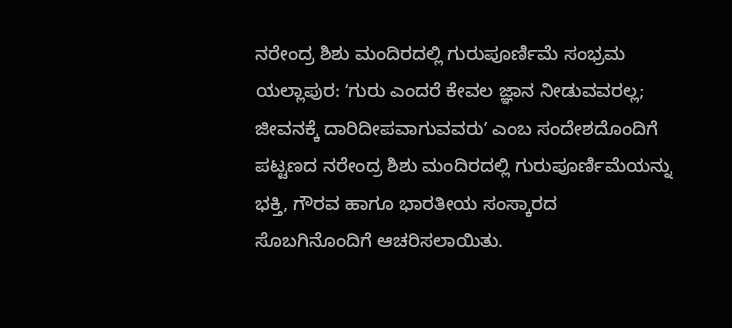ನರೇಂದ್ರ ಶಿಶು ಮಂದಿರದಲ್ಲಿ ಗುರುಪೂರ್ಣಿಮೆ ಸಂಭ್ರಮ
ಯಲ್ಲಾಪುರ: ʻಗುರು ಎಂದರೆ ಕೇವಲ ಜ್ಞಾನ ನೀಡುವವರಲ್ಲ; ಜೀವನಕ್ಕೆ ದಾರಿದೀಪವಾಗುವವರುʼ ಎಂಬ ಸಂದೇಶದೊಂದಿಗೆ ಪಟ್ಟಣದ ನರೇಂದ್ರ ಶಿಶು ಮಂದಿರದಲ್ಲಿ ಗುರುಪೂರ್ಣಿಮೆಯನ್ನು ಭಕ್ತಿ, ಗೌರವ ಹಾಗೂ ಭಾರತೀಯ ಸಂಸ್ಕಾರದ ಸೊಬಗಿನೊಂದಿಗೆ ಆಚರಿಸಲಾಯಿತು.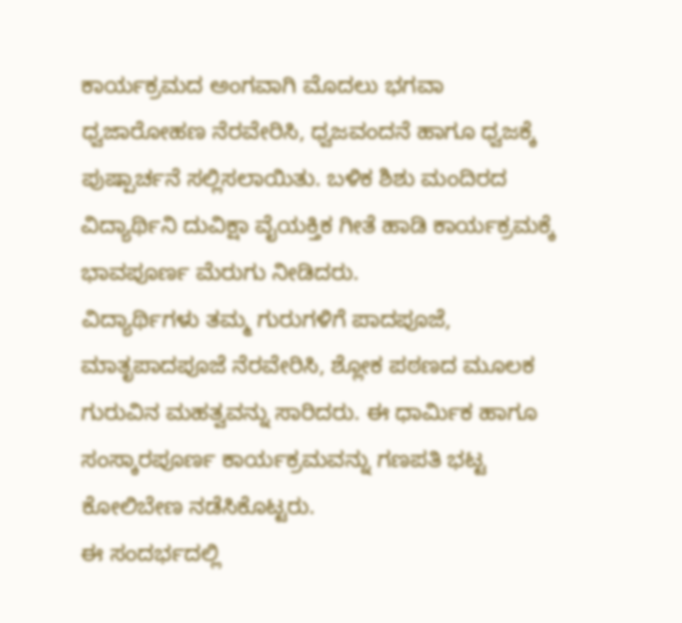ಕಾರ್ಯಕ್ರಮದ ಅಂಗವಾಗಿ ಮೊದಲು ಭಗವಾ ಧ್ವಜಾರೋಹಣ ನೆರವೇರಿಸಿ, ಧ್ವಜವಂದನೆ ಹಾಗೂ ಧ್ವಜಕ್ಕೆ ಪುಷ್ಪಾರ್ಚನೆ ಸಲ್ಲಿಸಲಾಯಿತು. ಬಳಿಕ ಶಿಶು ಮಂದಿರದ ವಿದ್ಯಾರ್ಥಿನಿ ದುವಿಕ್ಷಾ ವೈಯಕ್ತಿಕ ಗೀತೆ ಹಾಡಿ ಕಾರ್ಯಕ್ರಮಕ್ಕೆ ಭಾವಪೂರ್ಣ ಮೆರುಗು ನೀಡಿದರು.
ವಿದ್ಯಾರ್ಥಿಗಳು ತಮ್ಮ ಗುರುಗಳಿಗೆ ಪಾದಪೂಜೆ, ಮಾತೃಪಾದಪೂಜೆ ನೆರವೇರಿಸಿ, ಶ್ಲೋಕ ಪಠಣದ ಮೂಲಕ ಗುರುವಿನ ಮಹತ್ವವನ್ನು ಸಾರಿದರು. ಈ ಧಾರ್ಮಿಕ ಹಾಗೂ ಸಂಸ್ಕಾರಪೂರ್ಣ ಕಾರ್ಯಕ್ರಮವನ್ನು ಗಣಪತಿ ಭಟ್ಟ ಕೋಲಿಬೇಣ ನಡೆಸಿಕೊಟ್ಟರು.
ಈ ಸಂದರ್ಭದಲ್ಲಿ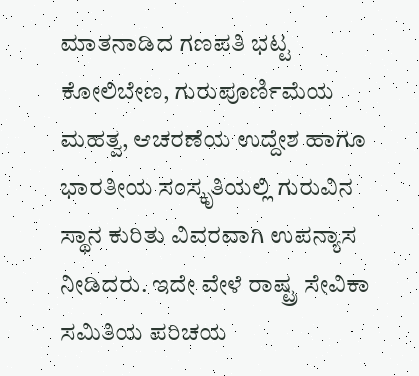ಮಾತನಾಡಿದ ಗಣಪತಿ ಭಟ್ಟ ಕೋಲಿಬೇಣ, ಗುರುಪೂರ್ಣಿಮೆಯ ಮಹತ್ವ, ಆಚರಣೆಯ ಉದ್ದೇಶ ಹಾಗೂ ಭಾರತೀಯ ಸಂಸ್ಕೃತಿಯಲ್ಲಿ ಗುರುವಿನ ಸ್ಥಾನ ಕುರಿತು ವಿವರವಾಗಿ ಉಪನ್ಯಾಸ ನೀಡಿದರು. ಇದೇ ವೇಳೆ ರಾಷ್ಟ್ರ ಸೇವಿಕಾ ಸಮಿತಿಯ ಪರಿಚಯ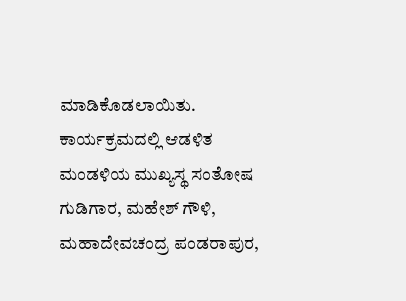ಮಾಡಿಕೊಡಲಾಯಿತು.
ಕಾರ್ಯಕ್ರಮದಲ್ಲಿ ಆಡಳಿತ ಮಂಡಳಿಯ ಮುಖ್ಯಸ್ಥ ಸಂತೋಷ ಗುಡಿಗಾರ, ಮಹೇಶ್ ಗೌಳಿ, ಮಹಾದೇವಚಂದ್ರ ಪಂಡರಾಪುರ,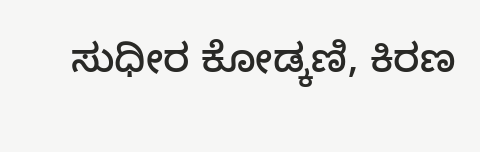ಸುಧೀರ ಕೋಡ್ಕಣಿ, ಕಿರಣ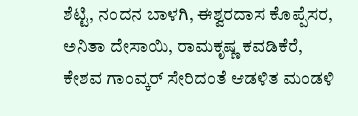ಶೆಟ್ಟಿ, ನಂದನ ಬಾಳಗಿ, ಈಶ್ವರದಾಸ ಕೊಪ್ಪೆಸರ, ಅನಿತಾ ದೇಸಾಯಿ, ರಾಮಕೃಷ್ಣ ಕವಡಿಕೆರೆ, ಕೇಶವ ಗಾಂವ್ಕರ್ ಸೇರಿದಂತೆ ಆಡಳಿತ ಮಂಡಳಿ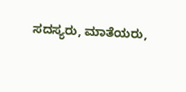ಸದಸ್ಯರು, ಮಾತೆಯರು,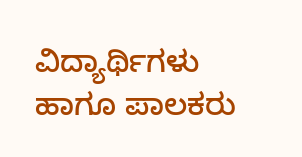ವಿದ್ಯಾರ್ಥಿಗಳು ಹಾಗೂ ಪಾಲಕರು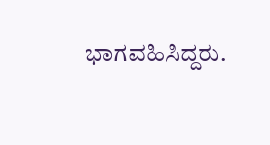ಭಾಗವಹಿಸಿದ್ದರು.